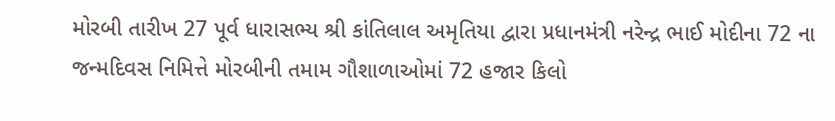મોરબી તારીખ 27 પૂર્વ ધારાસભ્ય શ્રી કાંતિલાલ અમૃતિયા દ્વારા પ્રધાનમંત્રી નરેન્દ્ર ભાઈ મોદીના 72 ના જન્મદિવસ નિમિત્તે મોરબીની તમામ ગૌશાળાઓમાં 72 હજાર કિલો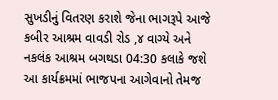સુખડીનું વિતરણ કરાશે જેના ભાગરૂપે આજે કબીર આશ્રમ વાવડી રોડ ,૪ વાગ્યે અને નકલંક આશ્રમ બગથડા 04:30 કલાકે જશે આ કાર્યક્રમમાં ભાજપના આગેવાનો તેમજ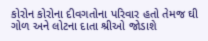કોરોન કોરોના દીવગતોના પરિવાર હતો તેમજ ઘી ગોળ અને લોટના દાતા શ્રીઓ જોડાશે